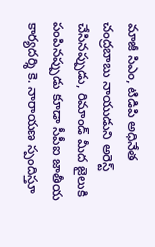మాజీ సిఎం, టిడిపి అధినేత చంద్రబాబు నాయుడుని అరెస్ట్ చేసినప్పుడు, రిమాండ్ మీద జైలుకి పంపినప్పుడు కూడా సీపీఐ జాతీయ కార్యదర్శి కె. నారాయణ స్పందిస్తూ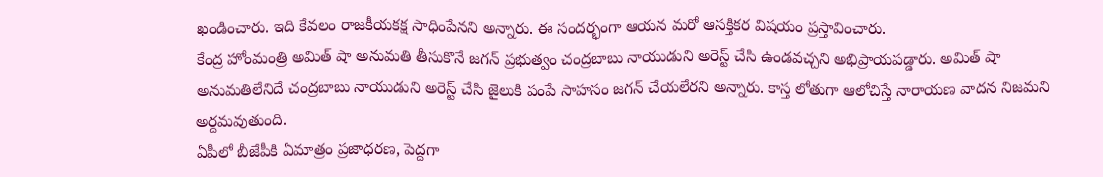ఖండించారు. ఇది కేవలం రాజకీయకక్ష సాధింపేనని అన్నారు. ఈ సందర్భంగా ఆయన మరో ఆసక్తికర విషయం ప్రస్తావించారు.
కేంద్ర హోంమంత్రి అమిత్ షా అనుమతి తీసుకొనే జగన్ ప్రభుత్వం చంద్రబాబు నాయుడుని అరెస్ట్ చేసి ఉండవచ్చని అభిప్రాయపడ్డారు. అమిత్ షా అనుమతిలేనిదే చంద్రబాబు నాయుడుని అరెస్ట్ చేసి జైలుకి పంపే సాహసం జగన్ చేయలేరని అన్నారు. కాస్త లోతుగా ఆలోచిస్తే నారాయణ వాదన నిజమని అర్దమవుతుంది.
ఏపీలో బీజేపీకి ఏమాత్రం ప్రజాధరణ, పెద్దగా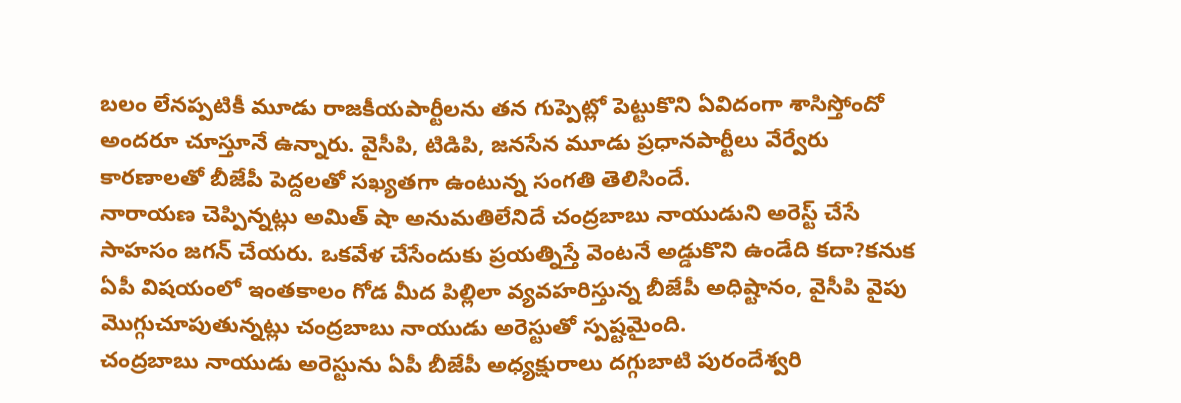బలం లేనప్పటికీ మూడు రాజకీయపార్టీలను తన గుప్పెట్లో పెట్టుకొని ఏవిదంగా శాసిస్తోందో అందరూ చూస్తూనే ఉన్నారు. వైసీపి, టిడిపి, జనసేన మూడు ప్రధానపార్టీలు వేర్వేరు కారణాలతో బీజేపీ పెద్దలతో సఖ్యతగా ఉంటున్న సంగతి తెలిసిందే.
నారాయణ చెప్పిన్నట్లు అమిత్ షా అనుమతిలేనిదే చంద్రబాబు నాయుడుని అరెస్ట్ చేసే సాహసం జగన్ చేయరు. ఒకవేళ చేసేందుకు ప్రయత్నిస్తే వెంటనే అడ్డుకొని ఉండేది కదా?కనుక ఏపీ విషయంలో ఇంతకాలం గోడ మీద పిల్లిలా వ్యవహరిస్తున్న బీజేపీ అధిష్టానం, వైసీపి వైపు మొగ్గుచూపుతున్నట్లు చంద్రబాబు నాయుడు అరెస్టుతో స్పష్టమైంది.
చంద్రబాబు నాయుడు అరెస్టును ఏపీ బీజేపీ అధ్యక్షురాలు దగ్గుబాటి పురందేశ్వరి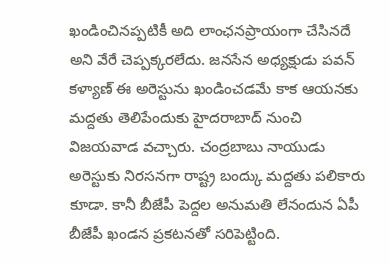ఖండించినప్పటికీ అది లాంఛనప్రాయంగా చేసినదే అని వేరే చెప్పక్కరలేదు. జనసేన అధ్యక్షుడు పవన్ కళ్యాణ్ ఈ అరెస్టును ఖండించడమే కాక ఆయనకు మద్దతు తెలిపేందుకు హైదరాబాద్ నుంచి విజయవాడ వచ్చారు. చంద్రబాబు నాయుడు అరెస్టుకు నిరసనగా రాష్ట్ర బంద్కు మద్దతు పలికారు కూడా. కానీ బీజేపీ పెద్దల అనుమతి లేనందున ఏపీ బీజేపీ ఖండన ప్రకటనతో సరిపెట్టింది.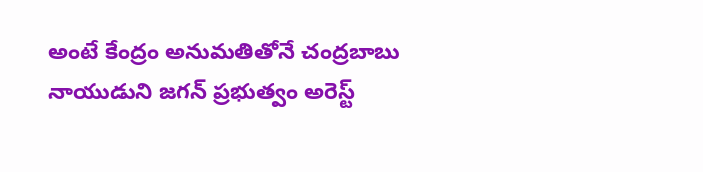అంటే కేంద్రం అనుమతితోనే చంద్రబాబు నాయుడుని జగన్ ప్రభుత్వం అరెస్ట్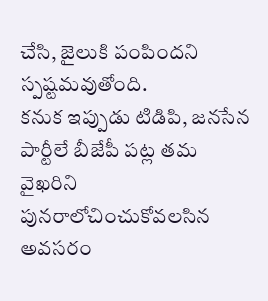చేసి, జైలుకి పంపిందని స్పష్టమవుతోంది.
కనుక ఇప్పుడు టిడిపి, జనసేన పార్టీలే బీజేపీ పట్ల తమ వైఖరిని పునరాలోచించుకోవలసిన అవసరం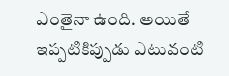ఎంతైనా ఉంది. అయితే ఇప్పటికిప్పుడు ఎటువంటి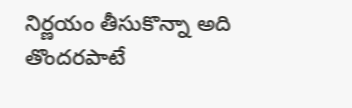నిర్ణయం తీసుకొన్నా అది తొందరపాటే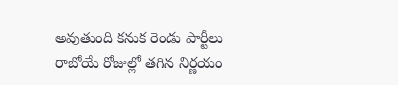అవుతుంది కనుక రెండు పార్టీలు రాబోయే రోజుల్లో తగిన నిర్ణయం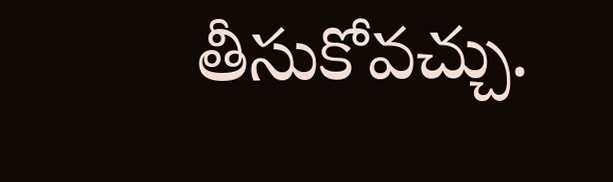తీసుకోవచ్చు.